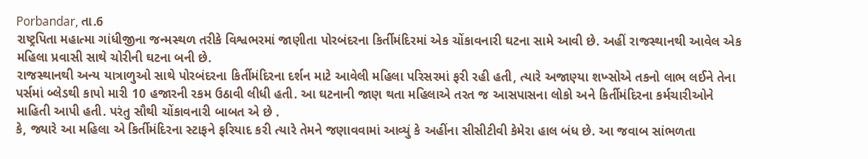Porbandar, તા.6
રાષ્ટ્રપિતા મહાત્મા ગાંધીજીના જન્મસ્થળ તરીકે વિશ્વભરમાં જાણીતા પોરબંદરના કિર્તીમંદિરમાં એક ચોંકાવનારી ઘટના સામે આવી છે. અહીં રાજસ્થાનથી આવેલ એક મહિલા પ્રવાસી સાથે ચોરીની ઘટના બની છે.
રાજસ્થાનથી અન્ય યાત્રાળુઓ સાથે પોરબંદરના કિર્તીમંદિરના દર્શન માટે આવેલી મહિલા પરિસરમાં ફરી રહી હતી, ત્યારે અજાણ્યા શખ્સોએ તકનો લાભ લઈને તેના પર્સમાં બ્લેડથી કાપો મારી 10 હજારની રકમ ઉઠાવી લીધી હતી. આ ઘટનાની જાણ થતા મહિલાએ તરત જ આસપાસના લોકો અને કિર્તીમંદિરના કર્મચારીઓને માહિતી આપી હતી. પરંતુ સૌથી ચોંકાવનારી બાબત એ છે .
કે, જ્યારે આ મહિલા એ કિર્તીમંદિરના સ્ટાફને ફરિયાદ કરી ત્યારે તેમને જણાવવામાં આવ્યું કે અહીંના સીસીટીવી કેમેરા હાલ બંધ છે. આ જવાબ સાંભળતા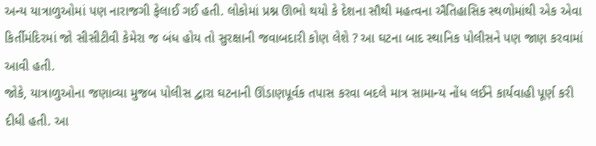અન્ય યાત્રાળુઓમાં પણ નારાજગી ફેલાઈ ગઈ હતી. લોકોમાં પ્રશ્ન ઊભો થયો કે દેશના સૌથી મહત્વના ઐતિહાસિક સ્થળોમાંથી એક એવા કિર્તીમંદિરમાં જો સીસીટીવી કેમેરા જ બંધ હોય તો સુરક્ષાની જવાબદારી કોણ લેશે ? આ ઘટના બાદ સ્થાનિક પોલીસને પણ જાણ કરવામાં આવી હતી.
જોકે, યાત્રાળુઓના જણાવ્યા મુજબ પોલીસ દ્વારા ઘટનાની ઊંડાણપૂર્વક તપાસ કરવા બદલે માત્ર સામાન્ય નોંધ લઈને કાર્યવાહી પૂર્ણ કરી દીધી હતી. આ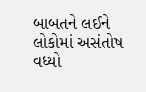બાબતને લઈને લોકોમાં અસંતોષ વધ્યો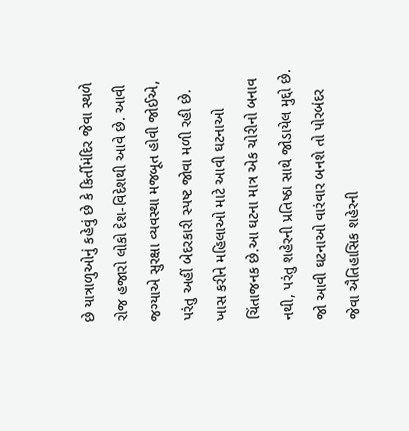છે યાત્રાળુઓનું કહેવું છે કે કિર્તીમંદિર જેવા સ્થળે રોજ હજારો લોકો દેશ-વિદેશથી આવે છે. આવી જગ્યાએ સુરક્ષા વ્યવસ્થા મજબૂત હોવી જોઈએ, પરંતુ અહીં બેદરકારી સ્પષ્ટ જોવા મળી રહી છે.
ખાસ કરીને મહિલાઓ માટે આવી ઘટનાઓ ચિંતાજનક છે.આ ઘટના માત્ર એક ચોરીનો બનાવ નથી, પરંતુ શહેરની પ્રતિષ્ઠા સાથે જોડાયેલ મુદ્દો છે. જો આવી ઘટનાઓ વારંવાર બનશે તો પોરબંદર જેવા ઐતિહાસિક શહેરની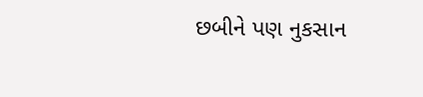છબીને પણ નુકસાન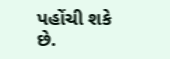પહોંચી શકે છે.